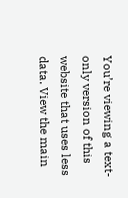You’re viewing a text-only version of this website that uses less data. View the main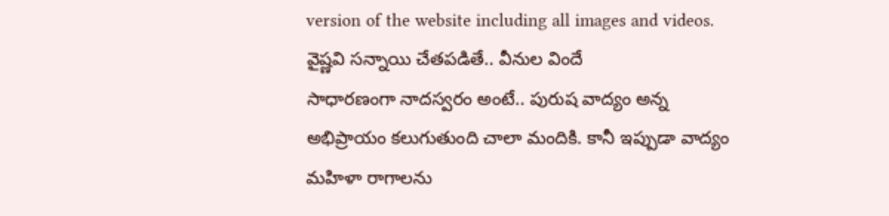version of the website including all images and videos.
వైష్ణవి సన్నాయి చేతపడితే.. వీనుల విందే
సాధారణంగా నాదస్వరం అంటే.. పురుష వాద్యం అన్న అభిప్రాయం కలుగుతుంది చాలా మందికి. కానీ ఇప్పుడా వాద్యం మహిళా రాగాలను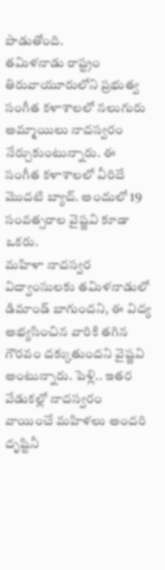పాడుతోంది.
తమిళనాడు రాష్ట్రం తిరువాయూరులోని ప్రభుత్వ సంగీత కళాశాలలో నలుగురు అమ్మాయిలు నాదస్వరం నేర్చుకుంటున్నారు. ఈ సంగీత కళాశాలలో వీరిదే మొదటి బ్యాచ్. అందులో 19 సంవత్సరాల వైష్ణవి కూడా ఒకరు.
మహిళా నాదస్వర విద్వాంసులకు తమిళనాడులో డిమాండ్ బాగుందని, ఈ విద్య అభ్యసించిన వారికి తగిన గౌరవం దక్కుతుందని వైష్ణవి అంటున్నారు. పెళ్లి.. ఇతర వేడుకల్లో నాదస్వరం వాయించే మహిళలు అందరి దృష్టినీ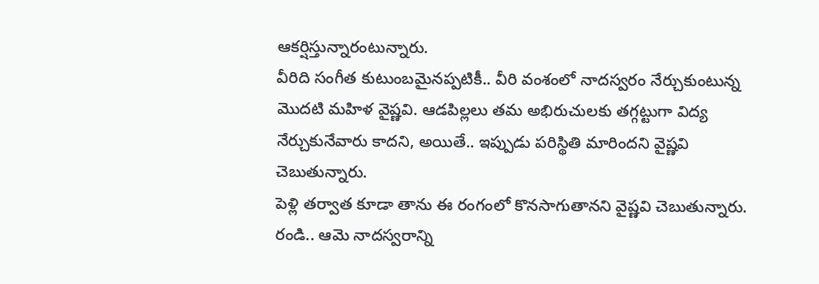ఆకర్షిస్తున్నారంటున్నారు.
వీరిది సంగీత కుటుంబమైనప్పటికీ.. వీరి వంశంలో నాదస్వరం నేర్చుకుంటున్న మొదటి మహిళ వైష్ణవి. ఆడపిల్లలు తమ అభిరుచులకు తగ్గట్టుగా విద్య నేర్చుకునేవారు కాదని, అయితే.. ఇప్పుడు పరిస్థితి మారిందని వైష్ణవి చెబుతున్నారు.
పెళ్లి తర్వాత కూడా తాను ఈ రంగంలో కొనసాగుతానని వైష్ణవి చెబుతున్నారు. రండి.. ఆమె నాదస్వరాన్ని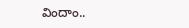విందాం..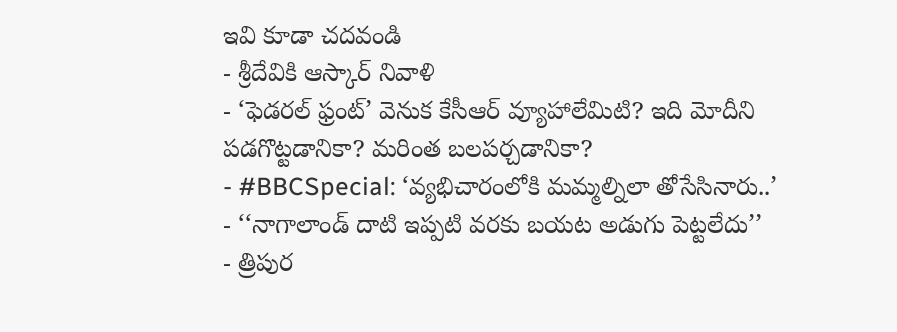ఇవి కూడా చదవండి
- శ్రీదేవికి ఆస్కార్ నివాళి
- ‘ఫెడరల్ ఫ్రంట్’ వెనుక కేసీఆర్ వ్యూహాలేమిటి? ఇది మోదీని పడగొట్టడానికా? మరింత బలపర్చడానికా?
- #BBCSpecial: ‘వ్యభిచారంలోకి మమ్మల్నిలా తోసేసినారు..’
- ‘‘నాగాలాండ్ దాటి ఇప్పటి వరకు బయట అడుగు పెట్టలేదు’’
- త్రిపుర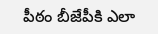పీఠం బీజేపీకి ఎలా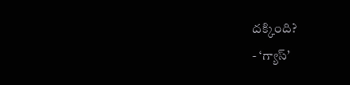దక్కింది?
- ‘గ్యాస్’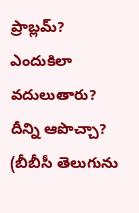ప్రాబ్లమ్? ఎందుకిలా వదులుతారు? దీన్ని ఆపొచ్చా?
(బీబీసీ తెలుగును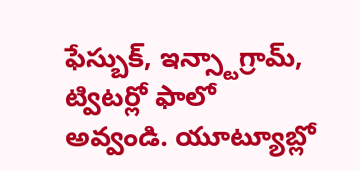ఫేస్బుక్, ఇన్స్టాగ్రామ్, ట్విటర్లో ఫాలో అవ్వండి. యూట్యూబ్లో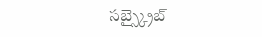సబ్స్క్రైబ్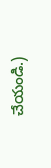చేయండి.)